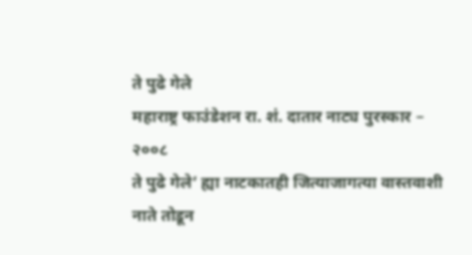ते पुढे गेले
महाराष्ट्र फाउंडेशन रा. शं. दातार नाट्य पुरस्कार – २००८
ते पुढे गेले’ ह्या नाटकातही जित्याजागत्या वास्तवाशी नाते तोडून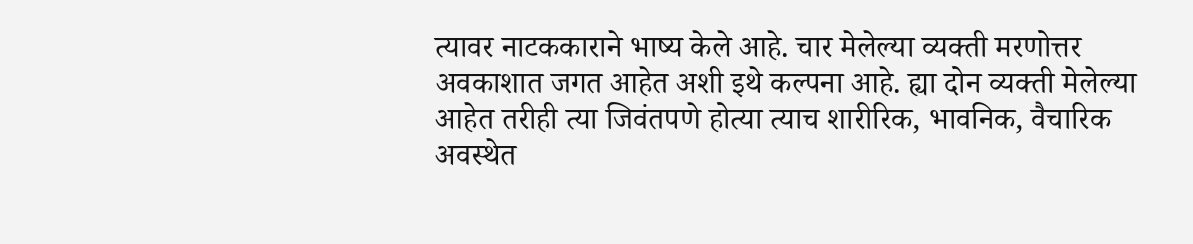त्यावर नाटककाराने भाष्य केले आहे. चार मेलेल्या व्यक्ती मरणोत्तर अवकाशात जगत आहेत अशी इथे कल्पना आहे. ह्या दोन व्यक्ती मेलेल्या आहेत तरीही त्या जिवंतपणे होत्या त्याच शारीरिक, भावनिक, वैचारिक अवस्थेत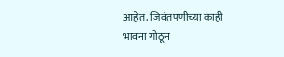आहेत. जिवंतपणीच्या काही भावना गोठून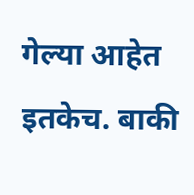गेल्या आहेत इतकेच. बाकी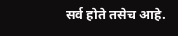सर्व होते तसेच आहे.